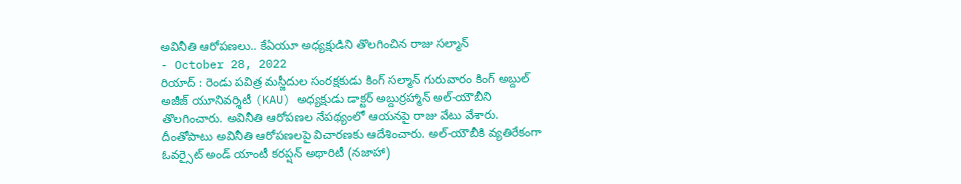అవినీతి ఆరోపణలు.. కేఏయూ అధ్యక్షుడిని తొలగించిన రాజు సల్మాన్
- October 28, 2022
రియాద్ : రెండు పవిత్ర మస్జీదుల సంరక్షకుడు కింగ్ సల్మాన్ గురువారం కింగ్ అబ్దుల్ అజీజ్ యూనివర్శిటీ (KAU) అధ్యక్షుడు డాక్టర్ అబ్దుర్రహ్మాన్ అల్-యౌబీని తొలగించారు. అవినీతి ఆరోపణల నేపథ్యంలో ఆయనపై రాజు వేటు వేశారు. దీంతోపాటు అవినీతి ఆరోపణలపై విచారణకు ఆదేశించారు. అల్-యౌబీకి వ్యతిరేకంగా ఓవర్సైట్ అండ్ యాంటీ కరప్షన్ అథారిటీ (నజాహా)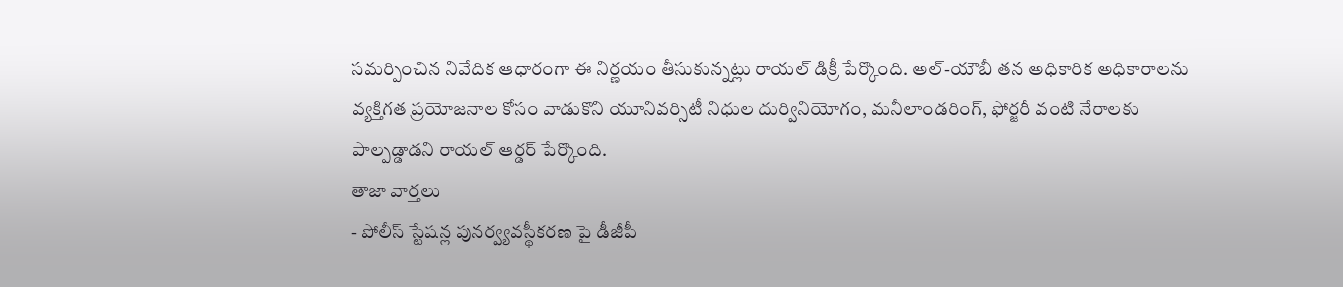సమర్పించిన నివేదిక ఆధారంగా ఈ నిర్ణయం తీసుకున్నట్లు రాయల్ డిక్రీ పేర్కొంది. అల్-యౌబీ తన అధికారిక అధికారాలను వ్యక్తిగత ప్రయోజనాల కోసం వాడుకొని యూనివర్సిటీ నిధుల దుర్వినియోగం, మనీలాండరింగ్, ఫోర్జరీ వంటి నేరాలకు పాల్పడ్డాడని రాయల్ ఆర్డర్ పేర్కొంది.
తాజా వార్తలు
- పోలీస్ స్టేషన్ల పునర్వ్యవస్థీకరణ పై డీజీపీ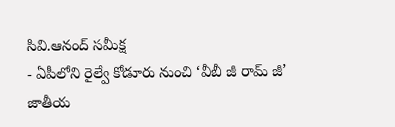సివి.ఆనంద్ సమీక్ష
- ఏపీలోని రైల్వే కోడూరు నుంచి ‘వీబీ జీ రామ్ జీ’ జాతీయ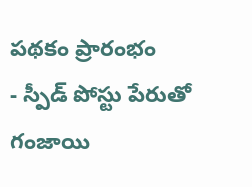పథకం ప్రారంభం
- స్పీడ్ పోస్టు పేరుతో గంజాయి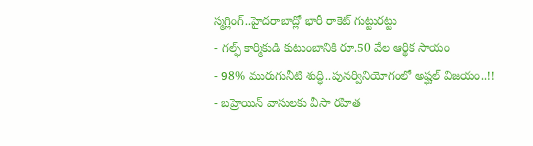స్మగ్లింగ్..హైదరాబాద్లో భారీ రాకెట్ గుట్టురట్టు
- గల్ఫ్ కార్మికుడి కుటుంబానికి రూ.50 వేల ఆర్థిక సాయం
- 98% మురుగునీటి శుద్ధి..పునర్వినియోగంలో అష్ఘల్ విజయం..!!
- బహ్రెయిన్ వాసులకు వీసా రహిత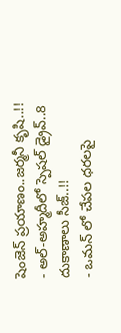షెంజెన్ ప్రయాణం..జర్మనీ కృషి..!!
- అల్-అహ్మదీలో స్పెషల్ డ్రైవ్..8 దుకాణాలు సీజ్..!!
- ఒమన్ లో చేపల ధరలపై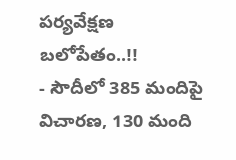పర్యవేక్షణ బలోపేతం..!!
- సౌదీలో 385 మందిపై విచారణ, 130 మంది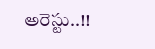అరెస్టు..!!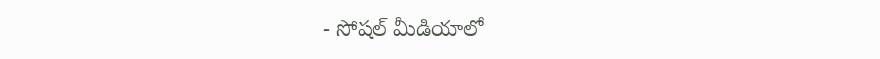- సోషల్ మీడియాలో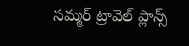సమ్మర్ ట్రావెల్ ప్లాన్స్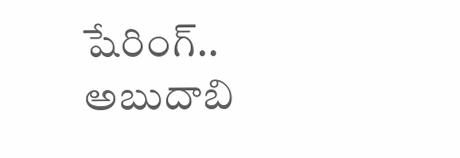షేరింగ్.. అబుదాబి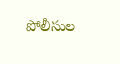పోలీసుల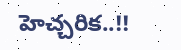హెచ్చరిక..!!